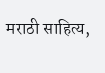मराठी साहित्य,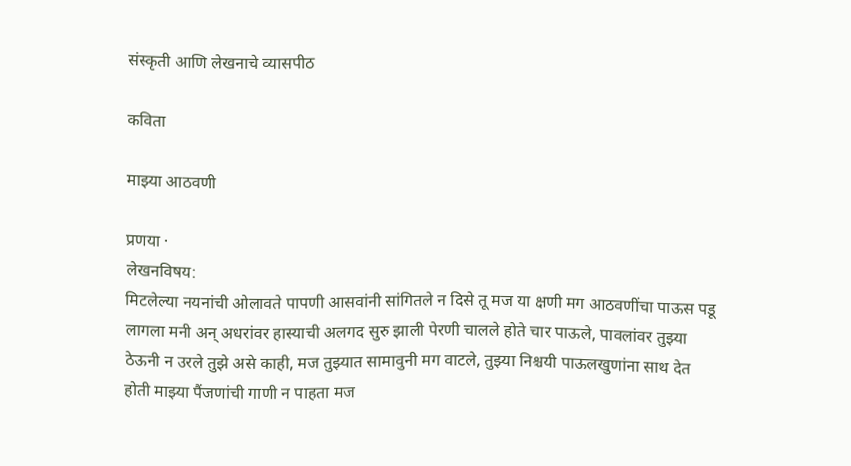संस्कृती आणि लेखनाचे व्यासपीठ

कविता

माझ्या आठवणी

प्रणया ·
लेखनविषय:
मिटलेल्या नयनांची ओलावते पापणी आसवांनी सांगितले न दिसे तू मज या क्षणी मग आठवणींचा पाऊस पडू लागला मनी अन् अधरांवर हास्याची अलगद सुरु झाली पेरणी चालले होते चार पाऊले, पावलांवर तुझ्या ठेऊनी न उरले तुझे असे काही, मज तुझ्यात सामावुनी मग वाटले, तुझ्या निश्चयी पाऊलखुणांना साथ देत होती माझ्या पैंजणांची गाणी न पाहता मज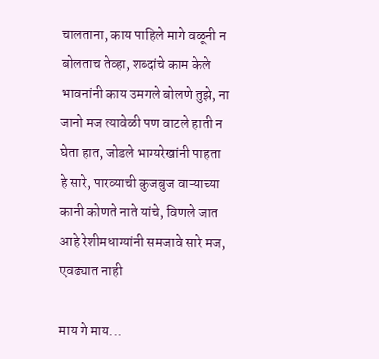चालताना, काय पाहिले मागे वळूनी न बोलताच तेव्हा, शब्दांचे काम केले भावनांनी काय उमगले बोलणे तुझे, ना जानो मज त्यावेळी पण वाटले हाती न घेता हात, जोडले भाग्यरेखांनी पाहता हे सारे, पारव्याची कुजबुज वाऱ्याच्या कानी कोणते नाते यांचे, विणले जात आहे रेशीमधाग्यांनी समजावे सारे मज, एवढ्यात नाही

माय गे माय...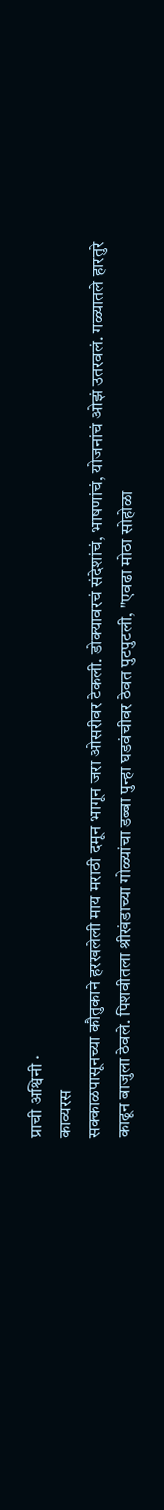प्राची अश्विनी ·
काव्यरस
सक्काळपासूनच्या कौतुकाने हरखलेली माय मराठी दमून भागून जरा ओसरीवर टेकली. डोक्यावरचं संदेशांचं, भाषणांचं, योजनांचं ओझं उतरवलं. गळ्यातले हारतुरे काढून बाजुला ठेवले. पिशवीतला श्रीखंडाच्या गोळ्यांचा डब्बा पुन्हा घडवंचीवर ठेवत पुटपुटली, "एवढा मोठा सोहोळा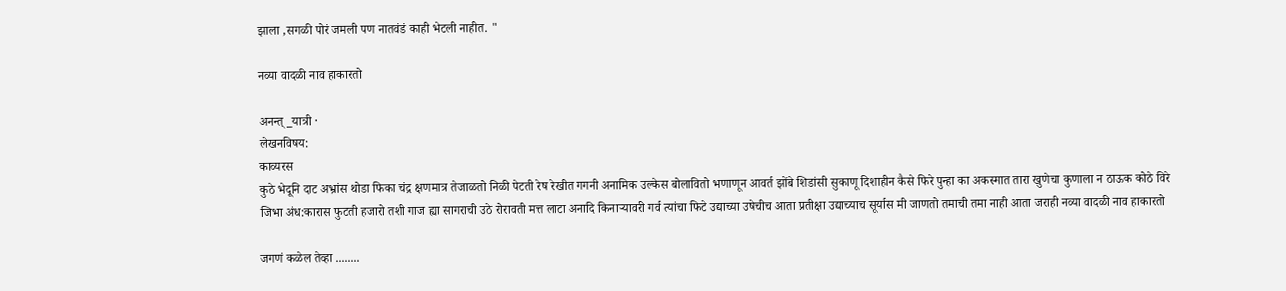झाला ,सगळी पोरं जमली पण नातवंडं काही भेटली नाहीत. "

नव्या वादळी नाव हाकारतो

अनन्त्_यात्री ·
लेखनविषय:
काव्यरस
कुठे भेदूनि दाट अभ्रांस थोडा फिका चंद्र क्षणमात्र तेजाळतो निळी पेटती रेष रेखीत गगनी अनामिक उल्केस बोलावितो भणाणून आवर्त झोंबे शिडांसी सुकाणू दिशाहीन कैसे फिरे पुन्हा का अकस्मात तारा खुणेचा कुणाला न ठाऊक कोठे विरे जिभा अंध:कारास फुटती हजारो तशी गाज ह्या सागराची उठे रोरावती मत्त लाटा अनादि किनाऱ्यावरी गर्व त्यांचा फिटे उद्याच्या उषेचीच आता प्रतीक्षा उद्याच्याच सूर्यास मी जाणतो तमाची तमा नाही आता जराही नव्या वादळी नाव हाकारतो

जगणं कळेल तेव्हा ........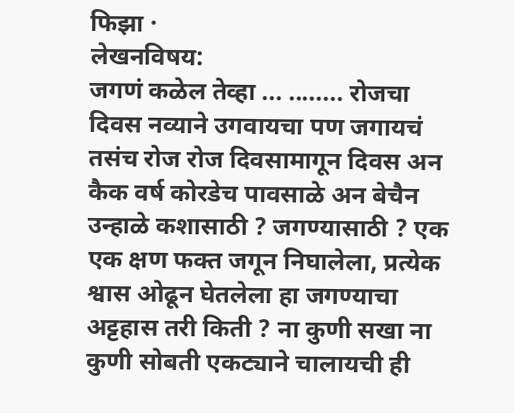फिझा ·
लेखनविषय:
जगणं कळेल तेव्हा ... ........ रोजचा दिवस नव्याने उगवायचा पण जगायचं तसंच रोज रोज दिवसामागून दिवस अन कैक वर्ष कोरडेच पावसाळे अन बेचैन उन्हाळे कशासाठी ? जगण्यासाठी ? एक एक क्षण फक्त जगून निघालेला, प्रत्येक श्वास ओढून घेतलेला हा जगण्याचा अट्टहास तरी किती ? ना कुणी सखा ना कुणी सोबती एकट्याने चालायची ही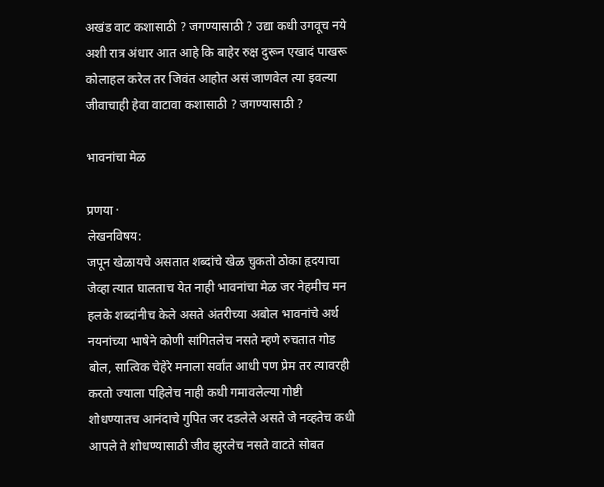अखंड वाट कशासाठी ? जगण्यासाठी ? उद्या कधी उगवूच नये अशी रात्र अंधार आत आहे कि बाहेर रुक्ष दुरून एखादं पाखरू कोलाहल करेल तर जिवंत आहोत असं जाणवेल त्या इवल्या जीवाचाही हेवा वाटावा कशासाठी ? जगण्यासाठी ?

भावनांचा मेळ

प्रणया ·
लेखनविषय:
जपून खेळायचे असतात शब्दांचे खेळ चुकतो ठोका हृदयाचा जेव्हा त्यात घालताच येत नाही भावनांचा मेळ जर नेहमीच मन हलके शब्दांनीच केले असते अंतरीच्या अबोल भावनांचे अर्थ नयनांच्या भाषेने कोणी सांगितलेच नसते म्हणे रुचतात गोड बोल, सात्विक चेहेरे मनाला सर्वांत आधी पण प्रेम तर त्यावरही करतो ज्याला पहिलेच नाही कधी गमावलेल्या गोष्टी शोधण्यातच आनंदाचे गुपित जर दडलेले असते जे नव्हतेच कधी आपले ते शोधण्यासाठी जीव झुरलेच नसते वाटते सोबत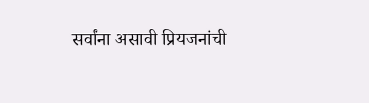सर्वांना असावी प्रियजनांची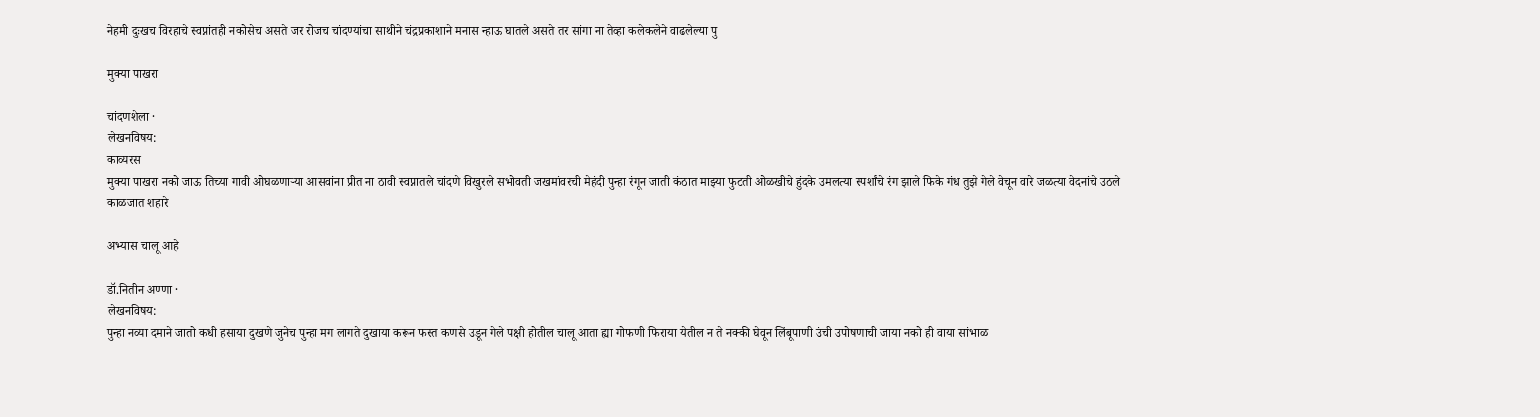नेहमी दुःखच विरहाचे स्वप्नांतही नकोसेच असते जर रोजच चांदण्यांचा साथीने चंद्रप्रकाशाने मनास न्हाऊ घातले असते तर सांगा ना तेव्हा कलेकलेने वाढलेल्या पु

मुक्या पाखरा

चांदणशेला ·
लेखनविषय:
काव्यरस
मुक्या पाखरा नको जाऊ तिच्या गावी ओघळणाऱ्या आसवांना प्रीत ना ठावी स्वप्नातले चांदणे विखुरले सभोवती जखमांवरची मेहंदी पुन्हा रंगून जाती कंठात माझ्या फुटती ओळखीचे हुंदके उमलत्या स्पर्शांचे रंग झाले फिके गंध तुझे गेले वेचून वारे जळत्या वेदनांचे उठले काळजात शहारे

अभ्यास चालू आहे

डॉ.नितीन अण्णा ·
लेखनविषय:
पुन्हा नव्या दमाने जातो कधी हसाया दुखणे जुनेच पुन्हा मग लागते दुखाया करून फस्त कणसे उडून गेले पक्षी होतील चालू आता ह्या गोफणी फिराया येतील न ते नक्की घेवून लिंबूपाणी उंची उपोषणाची जाया नको ही वाया सांभाळ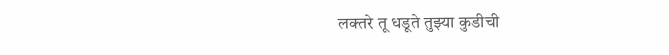लक्तरे तू धडूते तुझ्या कुडीची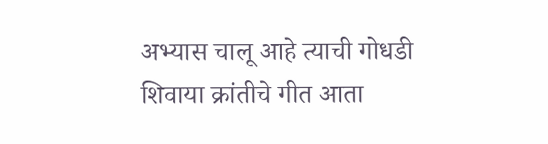अभ्यास चालू आहे त्याची गोधडी शिवाया क्रांतीचे गीत आता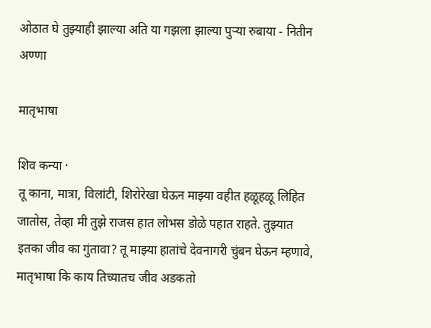ओठात घे तुझ्याही झाल्या अति या गझला झाल्या पुऱ्या रुबाया - नितीन अण्णा

मातृभाषा

शिव कन्या ·
तू काना, मात्रा, विलांटी, शिरोरेखा घेऊन माझ्या वहीत हळूहळू लिहित जातोस, तेव्हा मी तुझे राजस हात लोभस डोळे पहात राहते. तुझ्यात इतका जीव का गुंतावा? तू माझ्या हातांचे देवनागरी चुंबन घेऊन म्हणावे, मातृभाषा कि काय तिच्यातच जीव अडकतो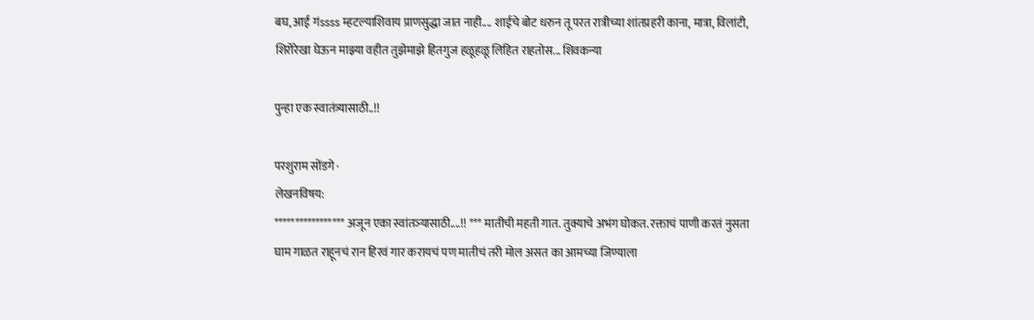बघ, आई गंssss म्हटल्याशिवाय प्राणसुद्धा जात नाही.... शाईचे बोट धरुन तू परत रात्रीच्या शांतप्रहरी काना, मात्रा, विलांटी, शिरोरेखा घेऊन माझ्या वहीत तुझेमाझे हितगुज हळूहळू लिहित राहतोस... शिवकन्या

पुन्हा एक स्वातंत्र्यासाठी..!!

परशुराम सोंडगे ·
लेखनविषय:
***************** अजून एका स्वांतञ्यासाठी....!! *** मातीची महती गात. तुक्याचे अभंग घोकत. रक्ताचं पाणी करतं नुसता घाम गाळत राहूनचं रान हिरवं गार करायचं पण मातीचं तरी मोल असत का आमच्या जिण्याला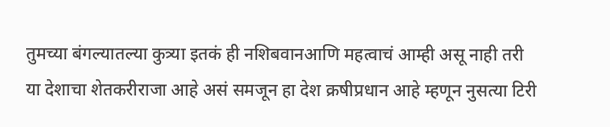तुमच्या बंगल्यातल्या कुत्र्या इतकं ही नशिबवानआणि महत्वाचं आम्ही असू नाही तरी या देशाचा शेतकरीराजा आहे असं समजून हा देश क्रषीप्रधान आहे म्हणून नुसत्या टिरी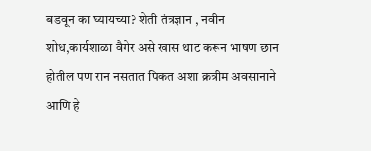बडवून का घ्यायच्या? शेती तंत्रज्ञान , नवीन शोध,कार्यशाळा वैगेर असे खास थाट करून भाषण छान होतील पण रान नसतात पिकत अशा क्रत्रीम अवसानाने आणि हे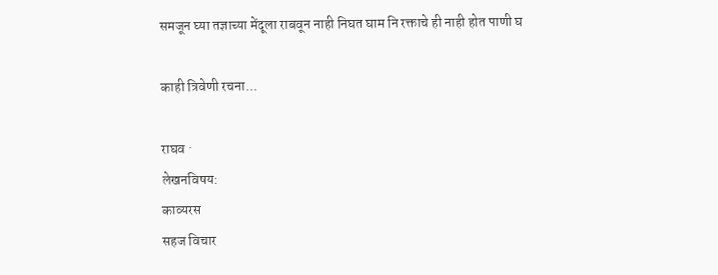समजून घ्या तज्ञाच्या मेंदूला राबवून नाही निघत घाम नि रक्ताचे ही नाही होत पाणी घ

काही त्रिवेणी रचना...

राघव ·
लेखनविषय:
काव्यरस
सहज विचार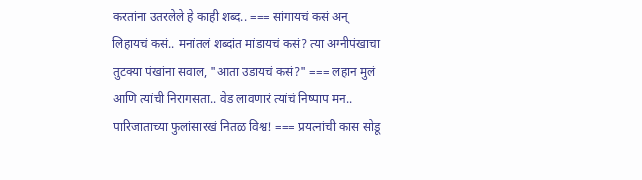करतांना उतरलेले हे काही शब्द.. === सांगायचं कसं अन् लिहायचं कसं.. मनांतलं शब्दांत मांडायचं कसं? त्या अग्नीपंखाचा तुटक्या पंखांना सवाल, "आता उडायचं कसं?" === लहान मुलं आणि त्यांची निरागसता.. वेड लावणारं त्यांचं निष्पाप मन.. पारिजाताच्या फुलांसारखं नितळ विश्व! === प्रयत्नांची कास सोडू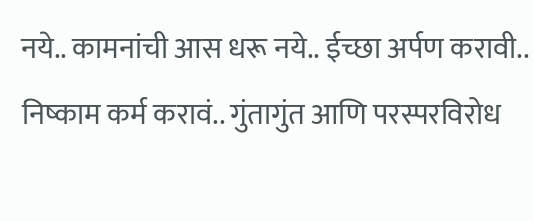नये.. कामनांची आस धरू नये.. ईच्छा अर्पण करावी.. निष्काम कर्म करावं.. गुंतागुंत आणि परस्परविरोध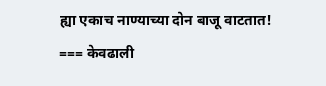ह्या एकाच नाण्याच्या दोन बाजू वाटतात! === केवढाली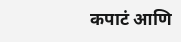कपाटं आणि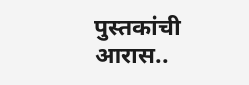पुस्तकांची आरास..